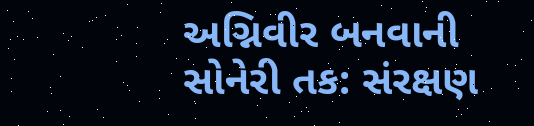અગ્નિવીર બનવાની સોનેરી તક: સંરક્ષણ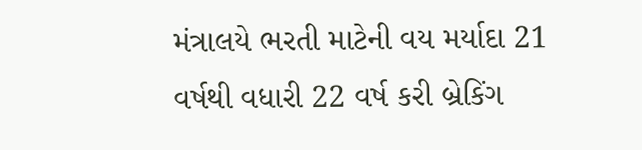મંત્રાલયે ભરતી માટેની વય મર્યાદા 21 વર્ષથી વધારી 22 વર્ષ કરી બ્રેકિંગ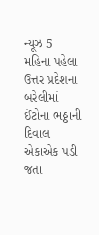ન્યૂઝ 5 મહિના પહેલા
ઉત્તર પ્રદેશના બરેલીમાં ઈંટોના ભઠ્ઠાની દિવાલ એકાએક પડી જતા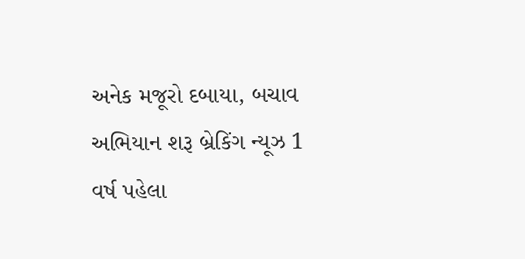અનેક મજૂરો દબાયા, બચાવ અભિયાન શરૂ બ્રેકિંગ ન્યૂઝ 1 વર્ષ પહેલા